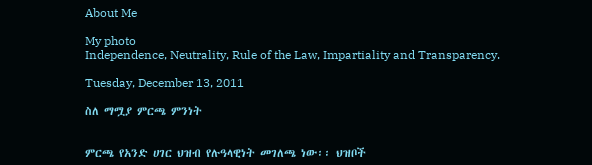About Me

My photo
Independence, Neutrality, Rule of the Law, Impartiality and Transparency.

Tuesday, December 13, 2011

ስለ ማሟያ ምርጫ ምንነት


ምርጫ የአንድ ሀገር ህዝብ የሉዓላዊነት መገለጫ ነው፡፡ ህዝቦች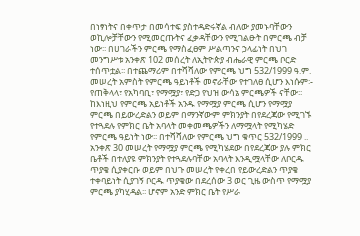በነፃነትና በቀጥታ በመሳተፍ ያስተዳድሩኛል ብለው ያመኑባቸውን ወኪሎቻቸውን የሚመርጡትና ፈቃዳቸውን የሚገልፁት በምርጫ ብቻ ነው፡፡ በሀገራችን ምርጫ የማስፈፀም ሥልጣንና ኃላፊነት በህገ መንግሥቱ አንቀጽ 102 መሰረት ለኢትዮጵያ ብሔራዊ ምርጫ ቦርድ ተሰጥቷል፡፡ በተጨማሪም በተሻሻለው የምርጫ ህግ 532/1999 ዓ.ም. መሠረት አምስት የምርጫ ዓይነቶች መኖራቸው የተገለፀ ሲሆን እነሱም፡- የጠቅላላ፣ የአካባቢ፣ የማሟያ፣ የድጋ የህዝ ውሳኔ ምርጫዎች ናቸው፡፡
ከእነዚህ የምርጫ አይነቶች አንዱ የማሟያ ምርጫ ሲሆን የማሟያ ምርጫ በይውረድልን ወይም በማንኛውም ምክንያት በየደረጃው የሚገኙ የተጓደሉ የምክር ቤት አባላት መቀመጫዎችን ለማሟላት የሚካሄድ የምርጫ ዓይነት ነው፡፡ በተሻሻለው የምርጫ ህግ ቁጥር 532/1999 .. አንቀጽ 30 መሠረት የማሟያ ምርጫ የሚካሄደው በየደረጃው ያሉ ምክር ቤቶች በተለያዩ ምክንያት የተጓደሉባቸው አባላት እንዲሟላቸው ለቦርዱ ጥያቄ ሲያቀርቡ ወይም በህጉ መሠረት የቀረበ የይውረድልን ጥያቄ ተቀባይነት ሲያገኝ ቦርዱ ጥያቄው በደረሰው 3 ወር ጊዜ ውስጥ የማሟያ ምርጫ ያካሂዳል፡፡ ሆኖም አንድ ምክር ቤት የሥራ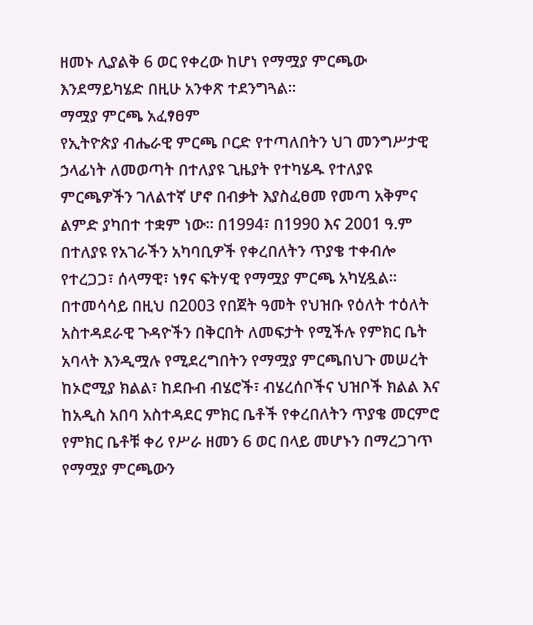ዘመኑ ሊያልቅ 6 ወር የቀረው ከሆነ የማሟያ ምርጫው እንደማይካሄድ በዚሁ አንቀጽ ተደንግጓል፡፡
ማሟያ ምርጫ አፈፃፀም
የኢትዮጵያ ብሔራዊ ምርጫ ቦርድ የተጣለበትን ህገ መንግሥታዊ ኃላፊነት ለመወጣት በተለያዩ ጊዜያት የተካሄዱ የተለያዩ ምርጫዎችን ገለልተኛ ሆኖ በብቃት እያስፈፀመ የመጣ አቅምና ልምድ ያካበተ ተቋም ነው፡፡ በ1994፣ በ1990 እና 2001 ዓ.ም በተለያዩ የአገራችን አካባቢዎች የቀረበለትን ጥያቄ ተቀብሎ የተረጋጋ፣ ሰላማዊ፣ ነፃና ፍትሃዊ የማሟያ ምርጫ አካሂዷል፡፡ በተመሳሳይ በዚህ በ2003 የበጀት ዓመት የህዝቡ የዕለት ተዕለት አስተዳደራዊ ጉዳዮችን በቅርበት ለመፍታት የሚችሉ የምክር ቤት አባላት እንዲሟሉ የሚደረግበትን የማሟያ ምርጫበህጉ መሠረት ከኦሮሚያ ክልል፣ ከደቡብ ብሄሮች፣ ብሄረሰቦችና ህዝቦች ክልል እና ከአዲስ አበባ አስተዳደር ምክር ቤቶች የቀረበለትን ጥያቄ መርምሮ የምክር ቤቶቹ ቀሪ የሥራ ዘመን 6 ወር በላይ መሆኑን በማረጋገጥ የማሟያ ምርጫውን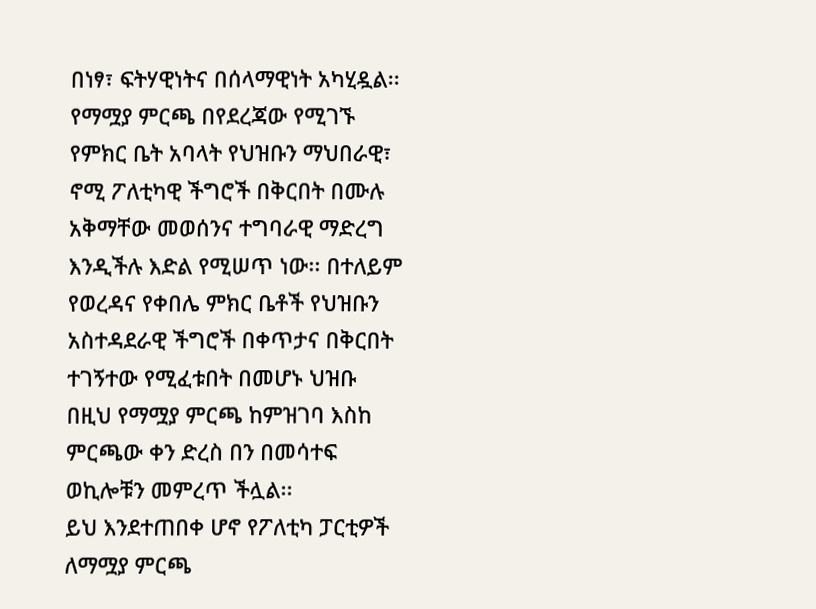በነፃ፣ ፍትሃዊነትና በሰላማዊነት አካሂዷል፡፡ የማሟያ ምርጫ በየደረጃው የሚገኙ የምክር ቤት አባላት የህዝቡን ማህበራዊ፣ ኖሚ ፖለቲካዊ ችግሮች በቅርበት በሙሉ አቅማቸው መወሰንና ተግባራዊ ማድረግ እንዲችሉ እድል የሚሠጥ ነው፡፡ በተለይም የወረዳና የቀበሌ ምክር ቤቶች የህዝቡን አስተዳደራዊ ችግሮች በቀጥታና በቅርበት ተገኝተው የሚፈቱበት በመሆኑ ህዝቡ በዚህ የማሟያ ምርጫ ከምዝገባ እስከ ምርጫው ቀን ድረስ በን በመሳተፍ ወኪሎቹን መምረጥ ችሏል፡፡
ይህ እንደተጠበቀ ሆኖ የፖለቲካ ፓርቲዎች ለማሟያ ምርጫ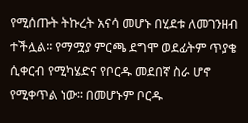የሚሰጡት ትኩረት አናሳ መሆኑ በሂደቱ ለመገንዘብ ተችሏል፡፡ የማሟያ ምርጫ ደግሞ ወደፊትም ጥያቄ ሲቀርብ የሚካሄድና የቦርዱ መደበኛ ስራ ሆኖ የሚቀጥል ነው፡፡ በመሆኑም ቦርዱ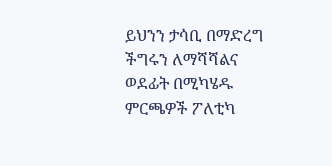ይህንን ታሳቢ በማድረግ ችግሩን ለማሻሻልና ወደፊት በሚካሄዱ ምርጫዎች ፖለቲካ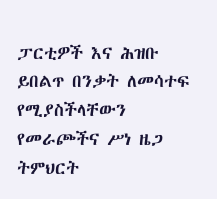ፓርቲዎች እና ሕዝቡ ይበልጥ በንቃት ለመሳተፍ የሚያስችላቸውን የመራጮችና ሥነ ዜጋ ትምህርት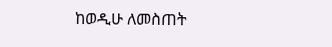ከወዲሁ ለመስጠት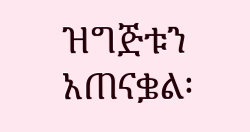ዝግጅቱን አጠናቌል፡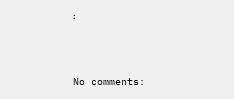፡




No comments: